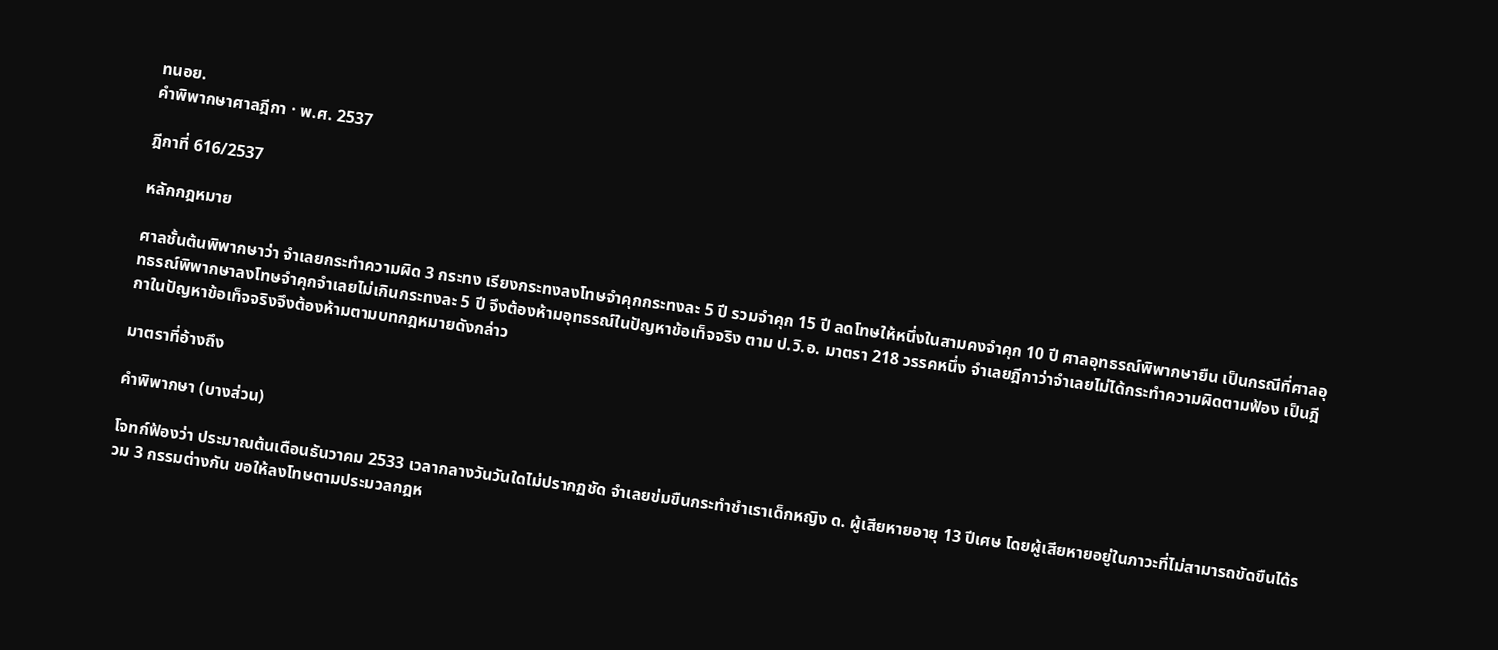ทนอย.
คำพิพากษาศาลฎีกา · พ.ศ. 2537

ฎีกาที่ 616/2537

หลักกฎหมาย

ศาลชั้นต้นพิพากษาว่า จำเลยกระทำความผิด 3 กระทง เรียงกระทงลงโทษจำคุกกระทงละ 5 ปี รวมจำคุก 15 ปี ลดโทษให้หนึ่งในสามคงจำคุก 10 ปี ศาลอุทธรณ์พิพากษายืน เป็นกรณีที่ศาลอุทธรณ์พิพากษาลงโทษจำคุกจำเลยไม่เกินกระทงละ 5 ปี จึงต้องห้ามอุทธรณ์ในปัญหาข้อเท็จจริง ตาม ป.วิ.อ. มาตรา 218 วรรคหนึ่ง จำเลยฎีกาว่าจำเลยไม่ได้กระทำความผิดตามฟ้อง เป็นฎีกาในปัญหาข้อเท็จจริงจึงต้องห้ามตามบทกฎหมายดังกล่าว

มาตราที่อ้างถึง

คำพิพากษา (บางส่วน)

โจทก์ฟ้องว่า ประมาณต้นเดือนธันวาคม 2533 เวลากลางวันวันใดไม่ปรากฏชัด จำเลยข่มขืนกระทำชำเราเด็กหญิง ด. ผู้เสียหายอายุ 13 ปีเศษ โดยผู้เสียหายอยู่ในภาวะที่ไม่สามารถขัดขืนได้รวม 3 กรรมต่างกัน ขอให้ลงโทษตามประมวลกฎห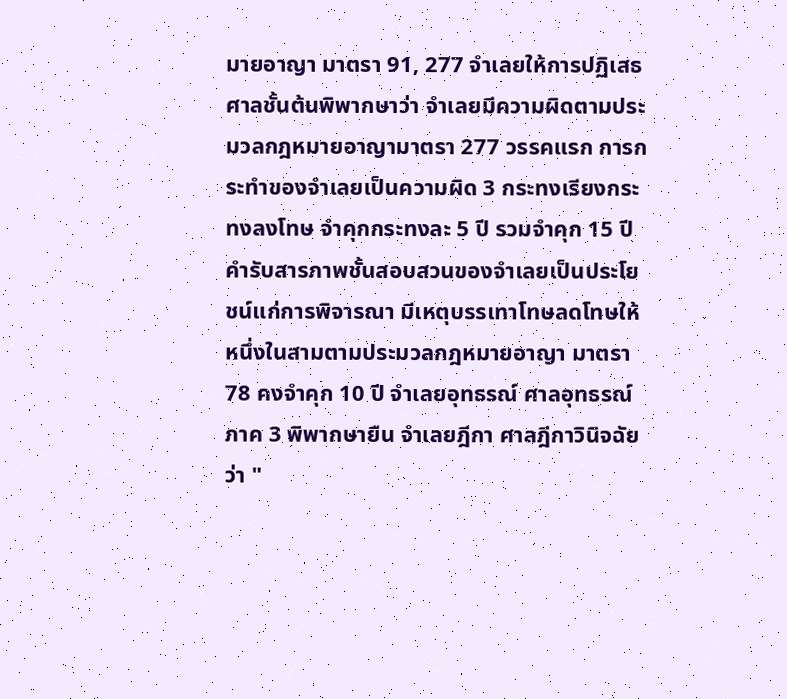มายอาญา มาตรา 91, 277 จำเลยให้การปฏิเสธ ศาลชั้นต้นพิพากษาว่า จำเลยมีความผิดตามประมวลกฎหมายอาญามาตรา 277 วรรคแรก การกระทำของจำเลยเป็นความผิด 3 กระทงเรียงกระทงลงโทษ จำคุกกระทงละ 5 ปี รวมจำคุก 15 ปี คำรับสารภาพชั้นสอบสวนของจำเลยเป็นประโยชน์แก่การพิจารณา มีเหตุบรรเทาโทษลดโทษให้หนึ่งในสามตามประมวลกฎหมายอาญา มาตรา 78 คงจำคุก 10 ปี จำเลยอุทธรณ์ ศาลอุทธรณ์ภาค 3 พิพากษายืน จำเลยฎีกา ศาลฎีกาวินิจฉัยว่า "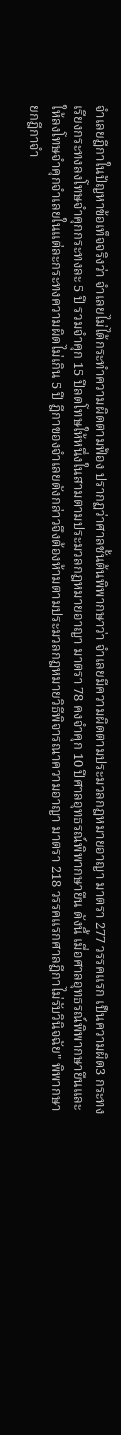จำเลยฎีกาในปัญหาข้อเท็จจริงว่า จำเลยไม่ได้กระทำความผิดตามฟ้อง ปรากฏว่าศาลชั้นต้นพิพากษาว่า จำเลยมีความผิดตามประมวลกฎหมายอาญา มาตรา 277 วรรคแรก เป็นความผิด3 กระทง เรียงกระทงลงโทษจำคุกกระทงละ 5 ปี รวมจำคุก 15 ปีลดโทษให้หนึ่งในสามตามประมวลกฎหมายอาญา มาตรา 78 คงจำคุก 10 ปีศาลอุทธรณ์พิพากษายืน ดังนี้ เมื่อศาลอุทธรณ์พิพากษายืนและให้ลงโทษจำคุกจำเลยในแต่ละกระทงความผิดไม่เกิน 5 ปี ฎีกาของจำเลยดังกล่าวจึงต้องห้ามตามประมวลกฎหมายวิธีพิจารณาความอาญา มาตรา 218 วรรคแรกศาลฎีกาไม่รับวินิจฉัย" พิพากษายกฎีกาจำ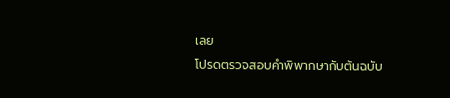เลย
โปรดตรวจสอบคำพิพากษากับต้นฉบับ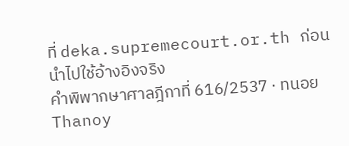ที่ deka.supremecourt.or.th ก่อนนำไปใช้อ้างอิงจริง
คำพิพากษาศาลฎีกาที่ 616/2537 · ทนอย Thanoy